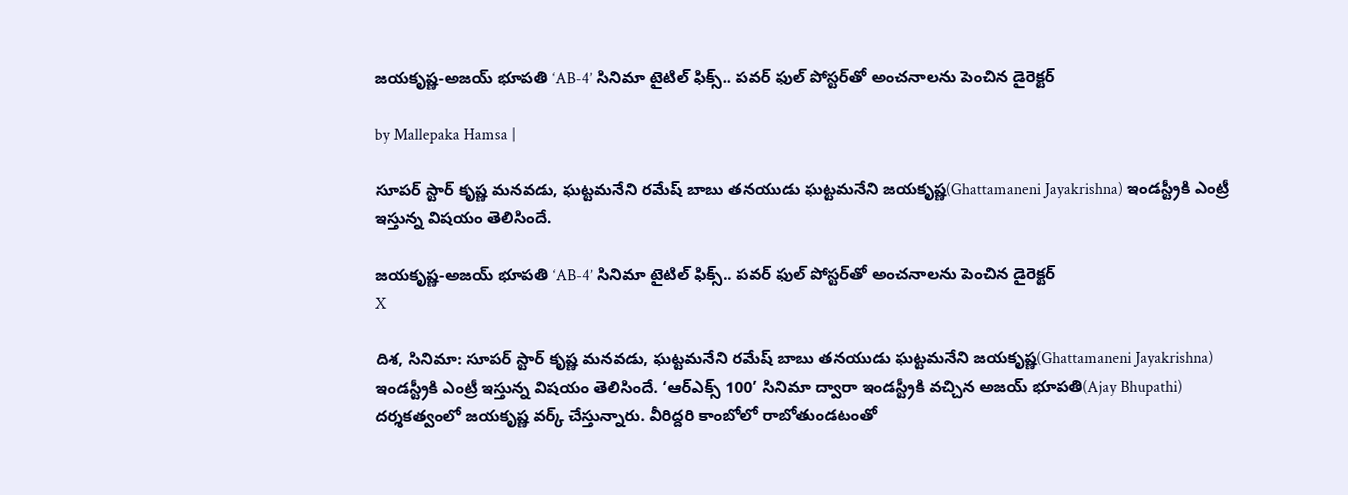జయకృష్ణ-అజయ్ భూపతి ‘AB-4’ సినిమా టైటిల్ ఫిక్స్.. పవర్ ఫుల్ పోస్టర్‌తో అంచనాలను పెంచిన డైరెక్టర్

by Mallepaka Hamsa |

సూపర్ స్టార్ కృష్ణ మనవడు, ఘట్టమనేని రమేష్ బాబు తనయుడు ఘట్టమనేని జయకృష్ణ(Ghattamaneni Jayakrishna) ఇండస్ట్రీకి ఎంట్రీ ఇస్తున్న విషయం తెలిసిందే.

జయకృష్ణ-అజయ్ భూపతి ‘AB-4’ సినిమా టైటిల్ ఫిక్స్.. పవర్ ఫుల్ పోస్టర్‌తో అంచనాలను పెంచిన డైరెక్టర్
X

దిశ, సినిమా: సూపర్ స్టార్ కృష్ణ మనవడు, ఘట్టమనేని రమేష్ బాబు తనయుడు ఘట్టమనేని జయకృష్ణ(Ghattamaneni Jayakrishna) ఇండస్ట్రీకి ఎంట్రీ ఇస్తున్న విషయం తెలిసిందే. ‘ఆర్‌ఎక్స్ 100’ సినిమా ద్వారా ఇండస్ట్రీకి వచ్చిన అజయ్ భూపతి(Ajay Bhupathi) దర్శకత్వంలో జయకృష్ణ వర్క్ చేస్తున్నారు. వీరిద్దరి కాంబోలో రాబోతుండటంతో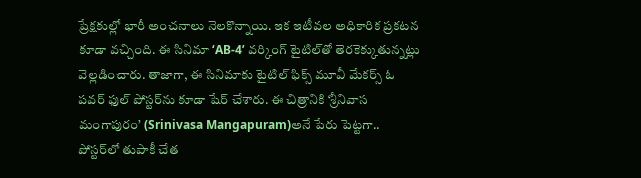ప్రేక్షకుల్లో భారీ అంచనాలు నెలకొన్నాయి. ఇక ఇటీవల అధికారిక ప్రకటన కూడా వచ్చింది. ఈ సినిమా ‘AB-4’ వర్కింగ్ టైటిల్‌తో తెరకెక్కుతున్నట్లు వెల్లడించారు. తాజాగా, ఈ సినిమాకు టైటిల్ ఫిక్స్ మూవీ మేకర్స్ ఓ పవర్ ఫుల్ పోస్టర్‌ను కూడా షేర్ చేశారు. ఈ చిత్రానికి ‘శ్రీనివాస మంగాపురం’ (Srinivasa Mangapuram)అనే పేరు పెట్టగా.. పోస్టర్‌లో తుపాకీ చేత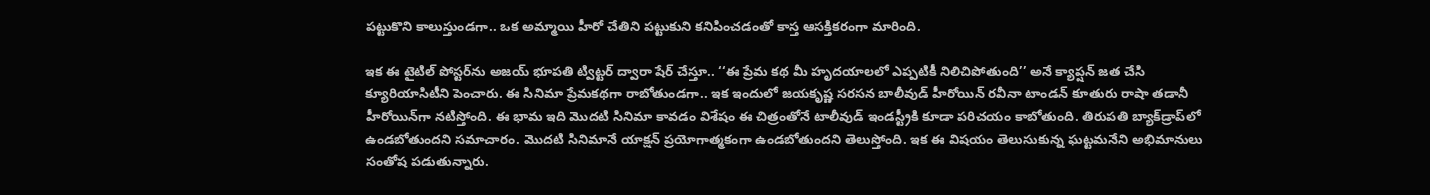పట్టుకొని కాలుస్తుండగా.. ఒక అమ్మాయి హీరో చేతిని పట్టుకుని కనిపించడంతో కాస్త ఆసక్తికరంగా మారింది.

ఇక ఈ టైటిల్ పోస్టర్‌ను అజయ్ భూపతి ట్విట్టర్ ద్వారా షేర్ చేస్తూ.. ‘‘ఈ ప్రేమ కథ మీ హృదయాలలో ఎప్పటికీ నిలిచిపోతుంది’’ అనే క్యాప్షన్ జత చేసి క్యూరియాసిటీని పెంచారు. ఈ సినిమా ప్రేమకథగా రాబోతుండగా.. ఇక ఇందులో జయకృష్ణ సరసన బాలీవుడ్ హీరోయిన్ రవీనా టాండన్ కూతురు రాషా తడానీ హీరోయిన్‌గా నటిస్తోంది. ఈ భామ ఇది మొదటి సినిమా కావడం విశేషం ఈ చిత్రంతోనే టాలీవుడ్ ఇండస్ట్రీకి కూడా పరిచయం కాబోతుంది. తిరుపతి బ్యాక్‌డ్రాప్‌లో ఉండబోతుందని సమాచారం. మొదటి సినిమానే యాక్షన్ ప్రయోగాత్మకంగా ఉండబోతుందని తెలుస్తోంది. ఇక ఈ విషయం తెలుసుకున్న ఘట్టమనేని అభిమానులు సంతోష పడుతున్నారు.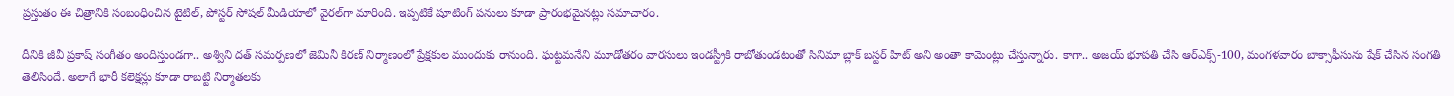ప్రస్తుతం ఈ చిత్రానికి సంబంధించిన టైటిల్, పోస్టర్ సోషల్ మీడియాలో వైరల్‌గా మారింది. ఇప్పటికే షూటింగ్ పనులు కూడా ప్రారంభమైనట్లు సమాచారం.

దీనికి జీవీ ప్రకాష్ సంగీతం అందిస్తుండగా.. అశ్విని దత్ సమర్పణలో జెమినీ కిరణ్ నిర్మాణంలో ప్రేక్షకుల ముందుకు రానుంది. ఘట్టమనేని మూడోతరం వారసులు ఇండస్ట్రీకి రాబోతుండటంతో సినిమా బ్లాక్ బస్టర్ హిట్ అని అంతా కామెంట్లు చేస్తున్నారు. కాగా.. అజయ్ భూపతి చేసి ఆర్‌ఎక్స్-100, మంగళవారం బాక్సాఫీసును షేక్ చేసిన సంగతి తెలిసిందే. అలాగే భారీ కలెక్షన్లు కూడా రాబట్టి నిర్మాతలకు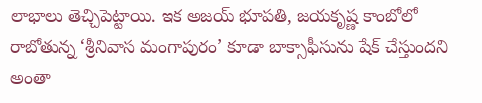లాభాలు తెచ్చిపెట్టాయి. ఇక అజయ్ భూపతి, జయకృష్ణ కాంబోలో రాబోతున్న ‘శ్రీనివాస మంగాపురం’ కూడా బాక్సాఫీసును షేక్ చేస్తుందని అంతా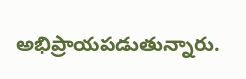అభిప్రాయపడుతున్నారు.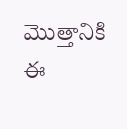మొత్తానికి ఈ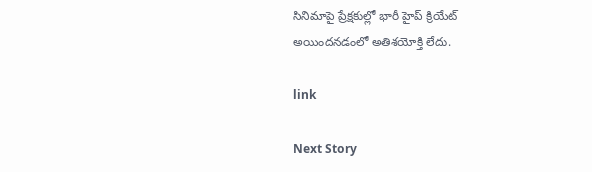సినిమాపై ప్రేక్షకుల్లో భారీ హైప్ క్రియేట్ అయిందనడంలో అతిశయోక్తి లేదు.

link

Next Story